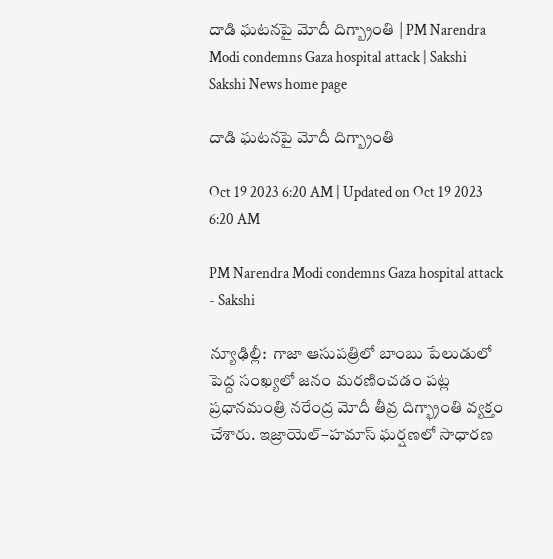దాడి ఘటనపై మోదీ దిగ్బ్రాంతి | PM Narendra Modi condemns Gaza hospital attack | Sakshi
Sakshi News home page

దాడి ఘటనపై మోదీ దిగ్బ్రాంతి

Oct 19 2023 6:20 AM | Updated on Oct 19 2023 6:20 AM

PM Narendra Modi condemns Gaza hospital attack - Sakshi

న్యూఢిల్లీ:  గాజా ఆసుపత్రిలో బాంబు పేలుడులో పెద్ద సంఖ్యలో జనం మరణించడం పట్ల ప్రధానమంత్రి నరేంద్ర మోదీ తీవ్ర దిగ్భ్రాంతి వ్యక్తం చేశారు. ఇజ్రాయెల్‌–హమాస్‌ ఘర్షణలో సాధారణ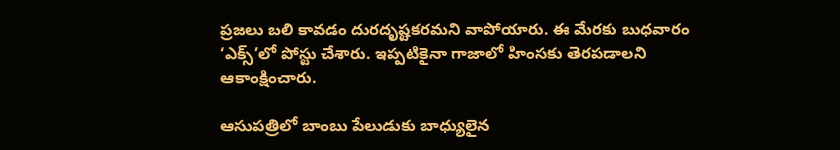ప్రజలు బలి కావడం దురదృష్టకరమని వాపోయారు. ఈ మేరకు బుధవారం ‘ఎక్స్‌’లో పోస్టు చేశారు. ఇప్పటికైనా గాజాలో హింసకు తెరపడాలని ఆకాంక్షించారు.

ఆసుపత్రిలో బాంబు పేలుడుకు బాధ్యులైన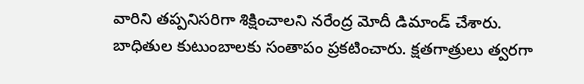వారిని తప్పనిసరిగా శిక్షించాలని నరేంద్ర మోదీ డిమాండ్‌ చేశారు. బాధితుల కుటుంబాలకు సంతాపం ప్రకటించారు. క్షతగాత్రులు త్వరగా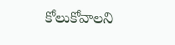కోలుకోవాలని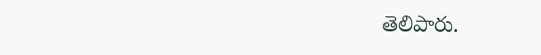తెలిపారు.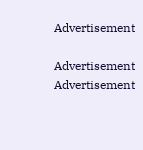Advertisement

Advertisement
Advertisement